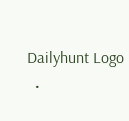Dailyhunt Logo
  •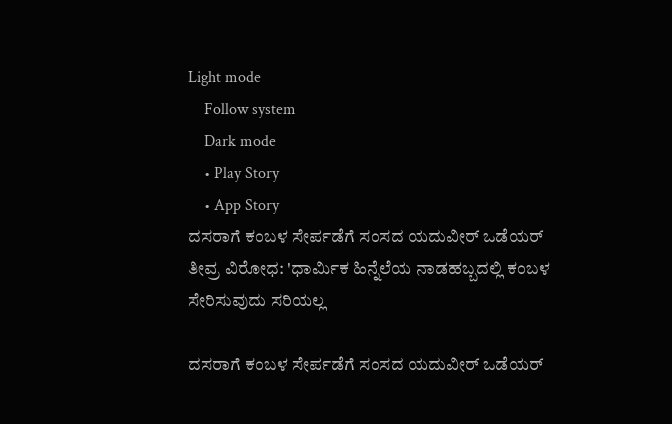Light mode
    Follow system
    Dark mode
    • Play Story
    • App Story
ದಸರಾಗೆ ಕಂಬಳ ಸೇರ್ಪಡೆಗೆ ಸಂಸದ ಯದುವೀರ್ ಒಡೆಯರ್ ತೀವ್ರ ವಿರೋಧ: 'ಧಾರ್ಮಿಕ ಹಿನ್ನೆಲೆಯ ನಾಡಹಬ್ಬದಲ್ಲಿ ಕಂಬಳ ಸೇರಿಸುವುದು ಸರಿಯಲ್ಲ

ದಸರಾಗೆ ಕಂಬಳ ಸೇರ್ಪಡೆಗೆ ಸಂಸದ ಯದುವೀರ್ ಒಡೆಯರ್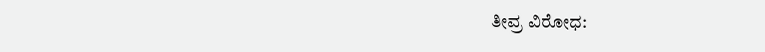ತೀವ್ರ ವಿರೋಧ: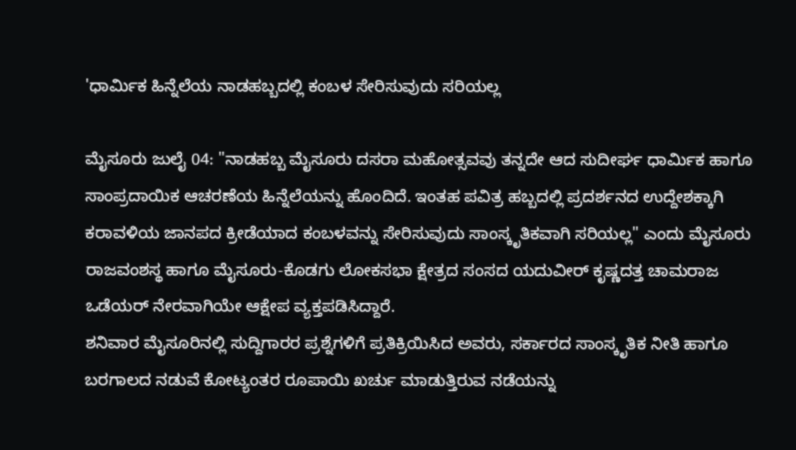'ಧಾರ್ಮಿಕ ಹಿನ್ನೆಲೆಯ ನಾಡಹಬ್ಬದಲ್ಲಿ ಕಂಬಳ ಸೇರಿಸುವುದು ಸರಿಯಲ್ಲ

ಮೈಸೂರು ಜುಲೈ 04: "ನಾಡಹಬ್ಬ ಮೈಸೂರು ದಸರಾ ಮಹೋತ್ಸವವು ತನ್ನದೇ ಆದ ಸುದೀರ್ಘ ಧಾರ್ಮಿಕ ಹಾಗೂ ಸಾಂಪ್ರದಾಯಿಕ ಆಚರಣೆಯ ಹಿನ್ನೆಲೆಯನ್ನು ಹೊಂದಿದೆ. ಇಂತಹ ಪವಿತ್ರ ಹಬ್ಬದಲ್ಲಿ ಪ್ರದರ್ಶನದ ಉದ್ದೇಶಕ್ಕಾಗಿ ಕರಾವಳಿಯ ಜಾನಪದ ಕ್ರೀಡೆಯಾದ ಕಂಬಳವನ್ನು ಸೇರಿಸುವುದು ಸಾಂಸ್ಕೃತಿಕವಾಗಿ ಸರಿಯಲ್ಲ" ಎಂದು ಮೈಸೂರು ರಾಜವಂಶಸ್ಥ ಹಾಗೂ ಮೈಸೂರು-ಕೊಡಗು ಲೋಕಸಭಾ ಕ್ಷೇತ್ರದ ಸಂಸದ ಯದುವೀರ್ ಕೃಷ್ಣದತ್ತ ಚಾಮರಾಜ ಒಡೆಯರ್ ನೇರವಾಗಿಯೇ ಆಕ್ಷೇಪ ವ್ಯಕ್ತಪಡಿಸಿದ್ದಾರೆ.
ಶನಿವಾರ ಮೈಸೂರಿನಲ್ಲಿ ಸುದ್ದಿಗಾರರ ಪ್ರಶ್ನೆಗಳಿಗೆ ಪ್ರತಿಕ್ರಿಯಿಸಿದ ಅವರು, ಸರ್ಕಾರದ ಸಾಂಸ್ಕೃತಿಕ ನೀತಿ ಹಾಗೂ ಬರಗಾಲದ ನಡುವೆ ಕೋಟ್ಯಂತರ ರೂಪಾಯಿ ಖರ್ಚು ಮಾಡುತ್ತಿರುವ ನಡೆಯನ್ನು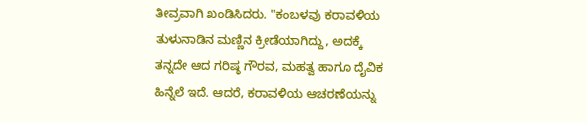ತೀವ್ರವಾಗಿ ಖಂಡಿಸಿದರು. "ಕಂಬಳವು ಕರಾವಳಿಯ ತುಳುನಾಡಿನ ಮಣ್ಣಿನ ಕ್ರೀಡೆಯಾಗಿದ್ದು, ಅದಕ್ಕೆ ತನ್ನದೇ ಆದ ಗರಿಷ್ಠ ಗೌರವ, ಮಹತ್ವ ಹಾಗೂ ದೈವಿಕ ಹಿನ್ನೆಲೆ ಇದೆ. ಆದರೆ, ಕರಾವಳಿಯ ಆಚರಣೆಯನ್ನು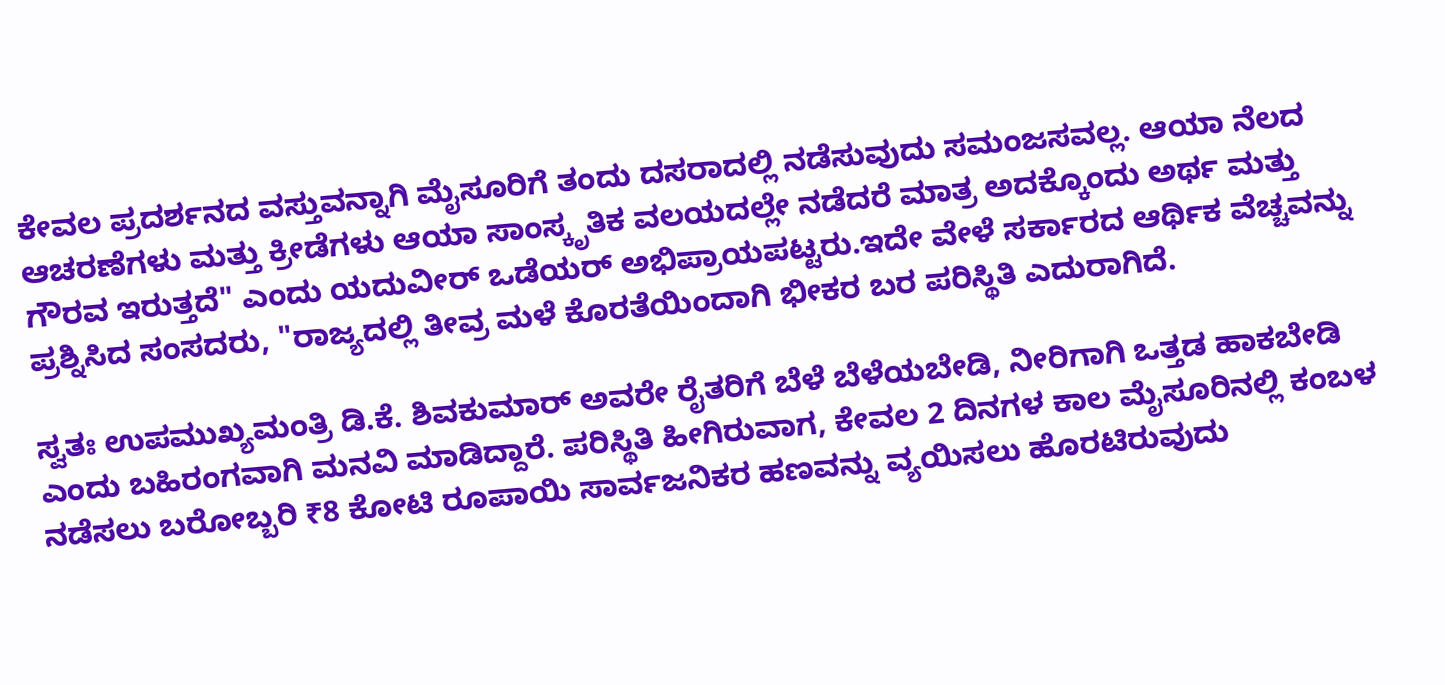ಕೇವಲ ಪ್ರದರ್ಶನದ ವಸ್ತುವನ್ನಾಗಿ ಮೈಸೂರಿಗೆ ತಂದು ದಸರಾದಲ್ಲಿ ನಡೆಸುವುದು ಸಮಂಜಸವಲ್ಲ. ಆಯಾ ನೆಲದ ಆಚರಣೆಗಳು ಮತ್ತು ಕ್ರೀಡೆಗಳು ಆಯಾ ಸಾಂಸ್ಕೃತಿಕ ವಲಯದಲ್ಲೇ ನಡೆದರೆ ಮಾತ್ರ ಅದಕ್ಕೊಂದು ಅರ್ಥ ಮತ್ತು ಗೌರವ ಇರುತ್ತದೆ" ಎಂದು ಯದುವೀರ್ ಒಡೆಯರ್ ಅಭಿಪ್ರಾಯಪಟ್ಟರು.ಇದೇ ವೇಳೆ ಸರ್ಕಾರದ ಆರ್ಥಿಕ ವೆಚ್ಚವನ್ನು ಪ್ರಶ್ನಿಸಿದ ಸಂಸದರು, "ರಾಜ್ಯದಲ್ಲಿ ತೀವ್ರ ಮಳೆ ಕೊರತೆಯಿಂದಾಗಿ ಭೀಕರ ಬರ ಪರಿಸ್ಥಿತಿ ಎದುರಾಗಿದೆ.

ಸ್ವತಃ ಉಪಮುಖ್ಯಮಂತ್ರಿ ಡಿ.ಕೆ. ಶಿವಕುಮಾರ್ ಅವರೇ ರೈತರಿಗೆ ಬೆಳೆ ಬೆಳೆಯಬೇಡಿ, ನೀರಿಗಾಗಿ ಒತ್ತಡ ಹಾಕಬೇಡಿ ಎಂದು ಬಹಿರಂಗವಾಗಿ ಮನವಿ ಮಾಡಿದ್ದಾರೆ. ಪರಿಸ್ಥಿತಿ ಹೀಗಿರುವಾಗ, ಕೇವಲ 2 ದಿನಗಳ ಕಾಲ ಮೈಸೂರಿನಲ್ಲಿ ಕಂಬಳ ನಡೆಸಲು ಬರೋಬ್ಬರಿ ₹8 ಕೋಟಿ ರೂಪಾಯಿ ಸಾರ್ವಜನಿಕರ ಹಣವನ್ನು ವ್ಯಯಿಸಲು ಹೊರಟಿರುವುದು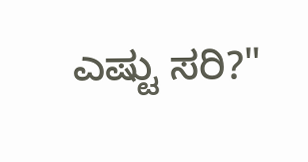ಎಷ್ಟು ಸರಿ?"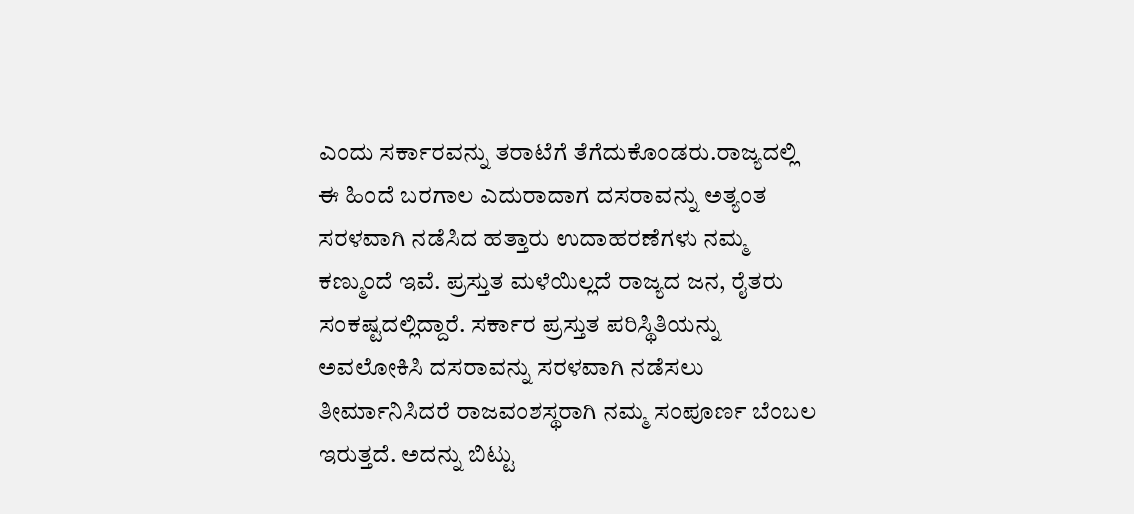ಎಂದು ಸರ್ಕಾರವನ್ನು ತರಾಟೆಗೆ ತೆಗೆದುಕೊಂಡರು.ರಾಜ್ಯದಲ್ಲಿ ಈ ಹಿಂದೆ ಬರಗಾಲ ಎದುರಾದಾಗ ದಸರಾವನ್ನು ಅತ್ಯಂತ ಸರಳವಾಗಿ ನಡೆಸಿದ ಹತ್ತಾರು ಉದಾಹರಣೆಗಳು ನಮ್ಮ ಕಣ್ಮುಂದೆ ಇವೆ. ಪ್ರಸ್ತುತ ಮಳೆಯಿಲ್ಲದೆ ರಾಜ್ಯದ ಜನ, ರೈತರು ಸಂಕಷ್ಟದಲ್ಲಿದ್ದಾರೆ. ಸರ್ಕಾರ ಪ್ರಸ್ತುತ ಪರಿಸ್ಥಿತಿಯನ್ನು ಅವಲೋಕಿಸಿ ದಸರಾವನ್ನು ಸರಳವಾಗಿ ನಡೆಸಲು ತೀರ್ಮಾನಿಸಿದರೆ ರಾಜವಂಶಸ್ಥರಾಗಿ ನಮ್ಮ ಸಂಪೂರ್ಣ ಬೆಂಬಲ ಇರುತ್ತದೆ. ಅದನ್ನು ಬಿಟ್ಟು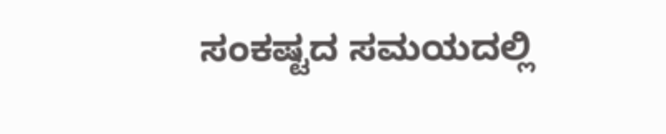ಸಂಕಷ್ಟದ ಸಮಯದಲ್ಲಿ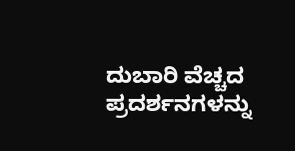ದುಬಾರಿ ವೆಚ್ಚದ ಪ್ರದರ್ಶನಗಳನ್ನು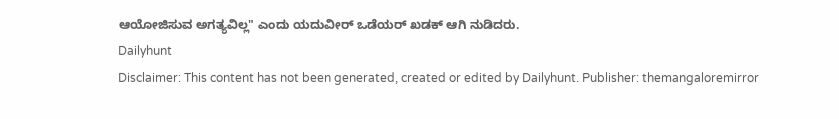ಆಯೋಜಿಸುವ ಅಗತ್ಯವಿಲ್ಲ" ಎಂದು ಯದುವೀರ್ ಒಡೆಯರ್ ಖಡಕ್ ಆಗಿ ನುಡಿದರು.
Dailyhunt
Disclaimer: This content has not been generated, created or edited by Dailyhunt. Publisher: themangaloremirror